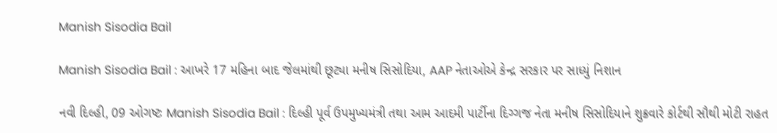Manish Sisodia Bail

Manish Sisodia Bail : આખરે 17 મહિના બાદ જેલમાંથી છૂટ્યા મનીષ સિસોદિયા, AAP નેતાઓએ કેન્દ્ર સરકાર પર સાધ્યું નિશાન

નવી દિલ્હી, 09 ઓગષ્ટઃ Manish Sisodia Bail : દિલ્હી પૂર્વ ઉપમુખ્યમંત્રી તથા આમ આદમી પાર્ટીના દિગ્ગજ નેતા મનીષ સિસોદિયાને શુક્રવારે કોર્ટથી સૌથી મોટી રાહત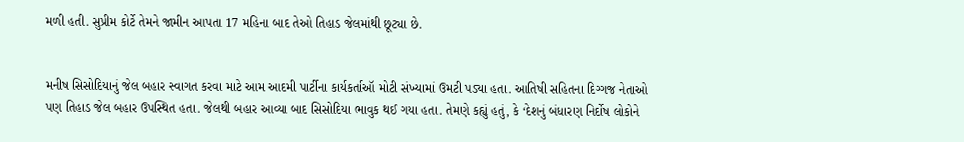મળી હતી. સુપ્રીમ કોર્ટે તેમને જામીન આપતા 17 મહિના બાદ તેઓ તિહાડ જેલમાંથી છૂટ્યા છે.


મનીષ સિસોદિયાનું જેલ બહાર સ્વાગત કરવા માટે આમ આદમી પાર્ટીના કાર્યકર્તાઑ મોટી સંખ્યામાં ઉમટી પડ્યા હતા. આતિષી સહિતના દિગ્ગજ નેતાઓ પણ તિહાડ જેલ બહાર ઉપસ્થિત હતા. જેલથી બહાર આવ્યા બાદ સિસોદિયા ભાવુક થઈ ગયા હતા. તેમણે કહ્યું હતું, કે ‘દેશનું બંધારણ નિર્દોષ લોકોને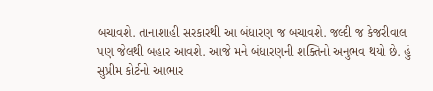બચાવશે. તાનાશાહી સરકારથી આ બંધારણ જ બચાવશે. જલ્દી જ કેજરીવાલ પણ જેલથી બહાર આવશે. આજે મને બંધારણની શક્તિનો અનુભવ થયો છે. હું સુપ્રીમ કોર્ટનો આભાર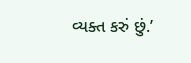વ્યક્ત કરું છું.’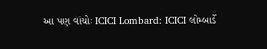આ પણ વાંચોઃ ICICI Lombard: ICICI લોમ્બાર્ડે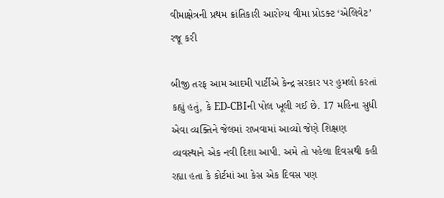વીમાક્ષેત્રની પ્રથમ ક્રાંતિકારી આરોગ્ય વીમા પ્રોડક્ટ ‘એલિવેટ’ રજૂ કરી

બીજી તરફ આમ આદમી પાર્ટીએ કેન્દ્ર સરકાર પર હુમલો કરતાં કહ્યું હતું, કે ED-CBIની પોલ ખૂલી ગઈ છે. 17 મહિના સુધી એવા વ્યક્તિને જેલમાં રાખવામાં આવ્યો જેણે શિક્ષણ વ્યવસ્થાને એક નવી દિશા આપી. અમે તો પહેલા દિવસથી કહી રહ્યા હતા કે કોર્ટમાં આ કેસ એક દિવસ પણ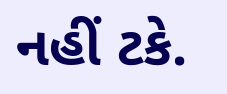નહીં ટકે.